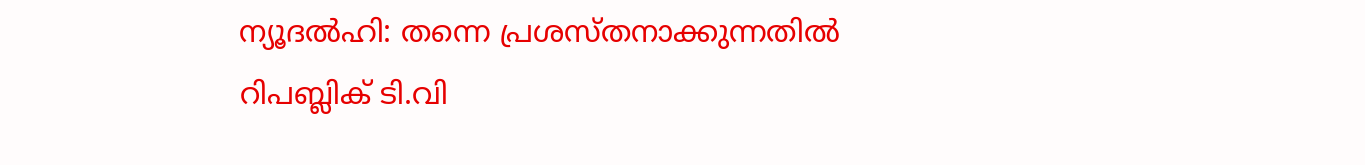ന്യൂദല്‍ഹി: തന്നെ പ്രശസ്തനാക്കുന്നതില്‍ റിപബ്ലിക് ടി.വി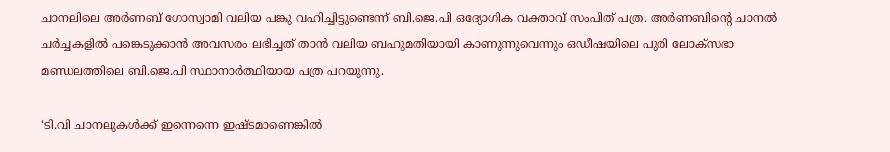ചാനലിലെ അര്‍ണബ് ഗോസ്വാമി വലിയ പങ്കു വഹിച്ചിട്ടുണ്ടെന്ന് ബി.ജെ.പി ഒദ്യോഗിക വക്താവ് സംപിത് പത്ര. അര്‍ണബിന്റെ ചാനല്‍ ചര്‍ച്ചകളില്‍ പങ്കെടുക്കാന്‍ അവസരം ലഭിച്ചത് താന്‍ വലിയ ബഹുമതിയായി കാണുന്നുവെന്നും ഒഡീഷയിലെ പുരി ലോക്‌സഭാ മണ്ഡലത്തിലെ ബി.ജെ.പി സ്ഥാനാര്‍ത്ഥിയായ പത്ര പറയുന്നു.

‘ടി.വി ചാനലുകള്‍ക്ക് ഇന്നെന്നെ ഇഷ്ടമാണെങ്കില്‍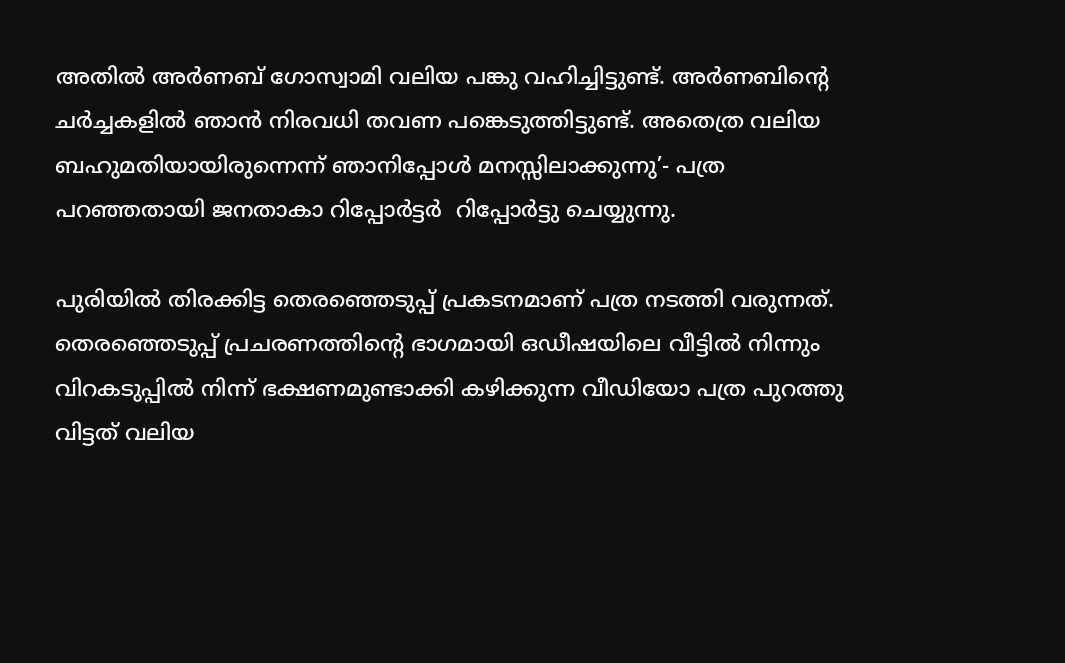അതില്‍ അര്‍ണബ് ഗോസ്വാമി വലിയ പങ്കു വഹിച്ചിട്ടുണ്ട്. അര്‍ണബിന്റെ ചര്‍ച്ചകളില്‍ ഞാന്‍ നിരവധി തവണ പങ്കെടുത്തിട്ടുണ്ട്. അതെത്ര വലിയ ബഹുമതിയായിരുന്നെന്ന് ഞാനിപ്പോള്‍ മനസ്സിലാക്കുന്നു’- പത്ര പറഞ്ഞതായി ജനതാകാ റിപ്പോര്‍ട്ടര്‍  റിപ്പോര്‍ട്ടു ചെയ്യുന്നു.

പുരിയില്‍ തിരക്കിട്ട തെരഞ്ഞെടുപ്പ് പ്രകടനമാണ് പത്ര നടത്തി വരുന്നത്. തെരഞ്ഞെടുപ്പ് പ്രചരണത്തിന്റെ ഭാഗമായി ഒഡീഷയിലെ വീട്ടില്‍ നിന്നും വിറകടുപ്പില്‍ നിന്ന് ഭക്ഷണമുണ്ടാക്കി കഴിക്കുന്ന വീഡിയോ പത്ര പുറത്തു വിട്ടത് വലിയ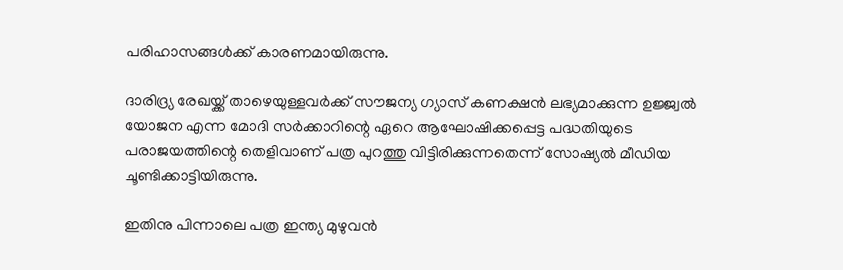പരിഹാസങ്ങള്‍ക്ക് കാരണമായിരുന്നു.

ദാരിദ്ര്യ രേഖയ്ക്ക് താഴെയുള്ളവര്‍ക്ക് സൗജന്യ ഗ്യാസ് കണക്ഷന്‍ ലഭ്യമാക്കുന്ന ഉജ്ജ്വല്‍ യോജന എന്ന മോദി സര്‍ക്കാറിന്റെ ഏറെ ആഘോഷിക്കപ്പെട്ട പദ്ധതിയുടെ പരാജയത്തിന്റെ തെളിവാണ് പത്ര പുറത്തു വിട്ടിരിക്കുന്നതെന്ന് സോഷ്യല്‍ മീഡിയ ചൂണ്ടിക്കാട്ടിയിരുന്നു.

ഇതിനു പിന്നാലെ പത്ര ഇന്ത്യ മുഴുവന്‍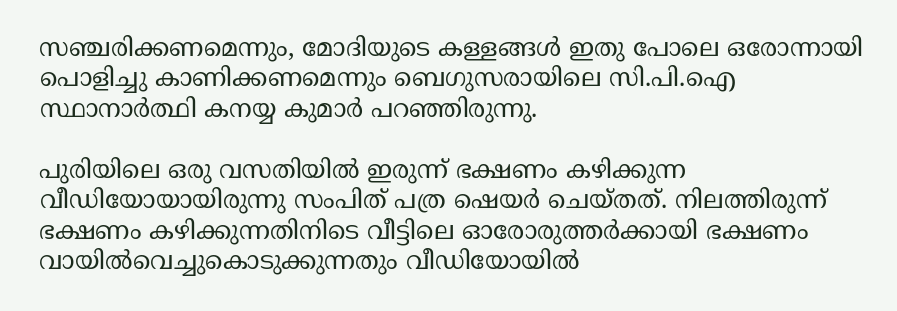സഞ്ചരിക്കണമെന്നും, മോദിയുടെ കള്ളങ്ങള്‍ ഇതു പോലെ ഒരോന്നായി പൊളിച്ചു കാണിക്കണമെന്നും ബെഗുസരായിലെ സി.പി.ഐ സ്ഥാനാര്‍ത്ഥി കനയ്യ കുമാര്‍ പറഞ്ഞിരുന്നു.

പുരിയിലെ ഒരു വസതിയില്‍ ഇരുന്ന് ഭക്ഷണം കഴിക്കുന്ന വീഡിയോയായിരുന്നു സംപിത് പത്ര ഷെയര്‍ ചെയ്തത്. നിലത്തിരുന്ന് ഭക്ഷണം കഴിക്കുന്നതിനിടെ വീട്ടിലെ ഓരോരുത്തര്‍ക്കായി ഭക്ഷണം വായില്‍വെച്ചുകൊടുക്കുന്നതും വീഡിയോയില്‍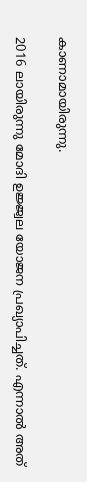കാണാമായിരുന്നു.

2016 ലായിരുന്നു മോദി ഉജ്ജ്വല യോജന പ്രഖ്യാപിച്ചത്. എന്നാല്‍ അത്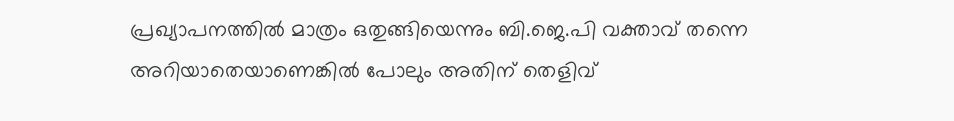പ്രഖ്യാപനത്തില്‍ മാത്രം ഒതുങ്ങിയെന്നും ബി.ജെ.പി വക്താവ് തന്നെ അറിയാതെയാണെങ്കില്‍ പോലും അതിന് തെളിവ്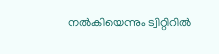നല്‍കിയെന്നും ട്വിറ്റിറില്‍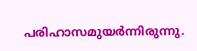പരിഹാസമുയര്‍ന്നിരുന്നു.